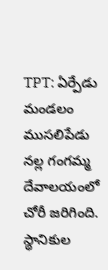TPT: ఏర్పేడు మండలం ముసలిపేడు నల్ల గంగమ్మ దేవాలయంలో చోరీ జరిగింది. స్థానికుల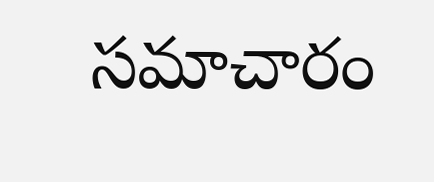సమాచారం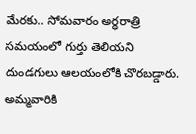మేరకు.. సోమవారం అర్ధరాత్రి సమయంలో గుర్తు తెలియని దుండగులు ఆలయంలోకి చొరబడ్డారు. అమ్మవారికి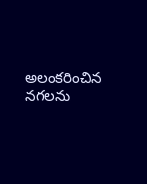అలంకరించిన నగలను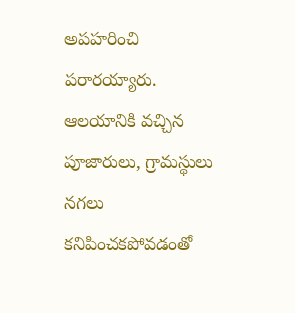అపహరించి పరారయ్యారు. ఆలయానికి వచ్చిన పూజారులు, గ్రామస్థులు నగలు కనిపించకపోవడంతో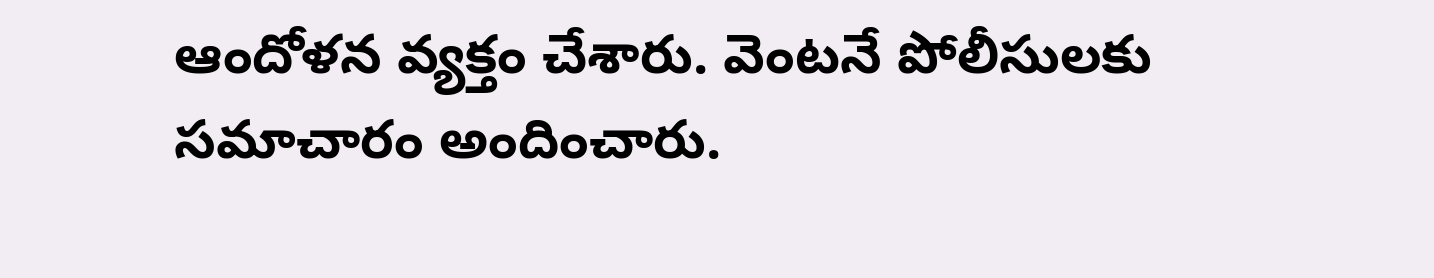ఆందోళన వ్యక్తం చేశారు. వెంటనే పోలీసులకు సమాచారం అందించారు.